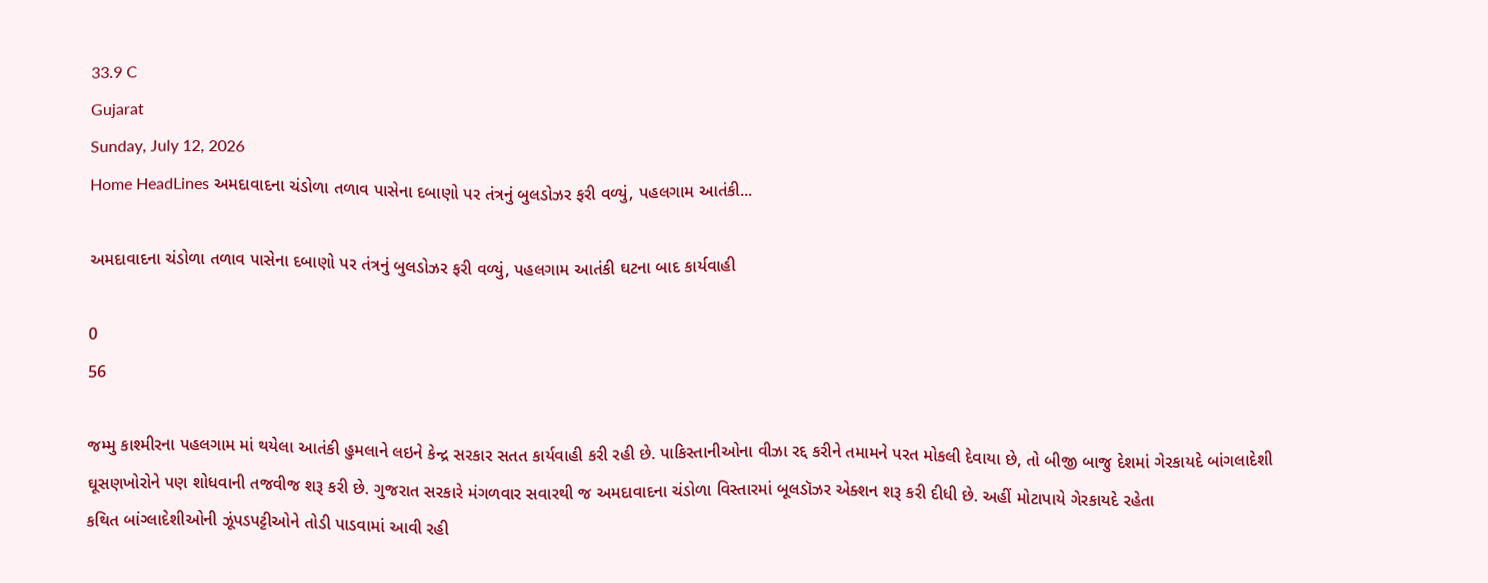33.9 C
Gujarat
Sunday, July 12, 2026
Home HeadLines અમદાવાદના ચંડોળા તળાવ પાસેના દબાણો પર તંત્રનું બુલડોઝર ફરી વળ્યું, પહલગામ આતંકી...

અમદાવાદના ચંડોળા તળાવ પાસેના દબાણો પર તંત્રનું બુલડોઝર ફરી વળ્યું, પહલગામ આતંકી ઘટના બાદ કાર્યવાહી

0
56

જમ્મુ કાશ્મીરના પહલગામ માં થયેલા આતંકી હુમલાને લઇને કેન્દ્ર સરકાર સતત કાર્યવાહી કરી રહી છે. પાકિસ્તાનીઓના વીઝા રદ્દ કરીને તમામને પરત મોકલી દેવાયા છે, તો બીજી બાજુ દેશમાં ગેરકાયદે બાંગલાદેશી ઘૂસણખોરોને પણ શોધવાની તજવીજ શરૂ કરી છે. ગુજરાત સરકારે મંગળવાર સવારથી જ અમદાવાદના ચંડોળા વિસ્તારમાં બૂલડૉઝર એક્શન શરૂ કરી દીધી છે. અહીં મોટાપાયે ગેરકાયદે રહેતા
કથિત બાંગ્લાદેશીઓની ઝૂંપડપટ્ટીઓને તોડી પાડવામાં આવી રહી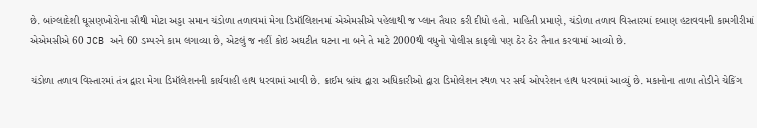છે. બાંગ્લાદેશી ઘૂસણખોરોના સૌથી મોટા અડ્ડા સમાન ચંડોળા તળાવમાં મેગા ડિમૉલિશનમાં એએમસીએ પહેલાથી જ પ્લાન તૈયાર કરી દીધો હતો. માહિતી પ્રમાણે, ચંડોળા તળાવ વિસ્તારમાં દબાણ હટાવવાની કામગીરીમાં એએમસીએ 60 JCB અને 60 ડમ્પરને કામ લગાવ્યા છે, એટલું જ નહીં કોઇ અઘટીત ઘટના ના બને તે માટે 2000થી વધુનો પોલીસ કાફલો પણ ઠેર ઠેર તૈનાત કરવામાં આવ્યો છે.

ચંડોળા તળાવ વિસ્તારમાં તંત્ર દ્વારા મેગા ડિમૉલેશનની કાર્યવાહી હાથ ધરવામાં આવી છે. ક્રાઈમ બ્રાંચ દ્વારા અધિકારીઓ દ્વારા ડિમોલેશન સ્થળ પર સર્ચ ઓપરેશન હાથ ધરવામાં આવ્યું છે. મકાનોના તાળા તોડીને ચેકિંગ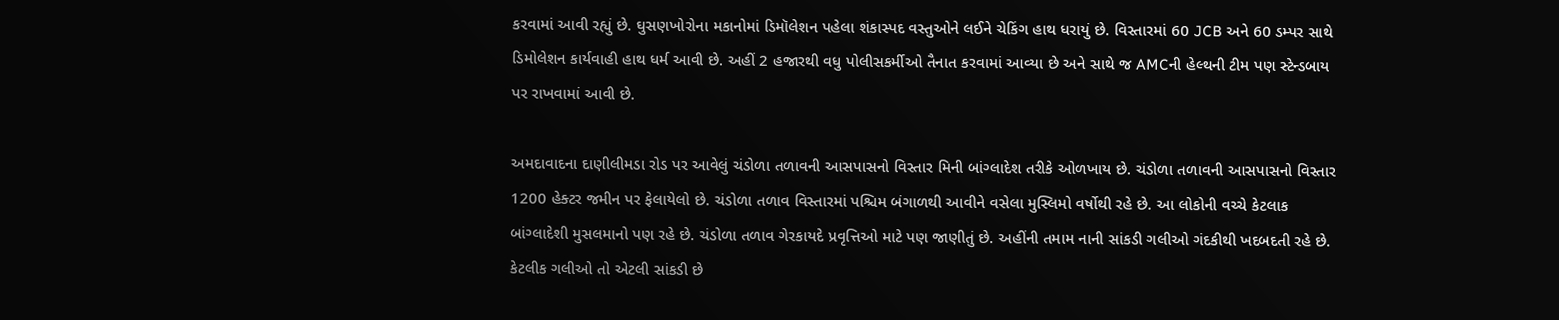કરવામાં આવી રહ્યું છે. ઘુસણખોરોના મકાનોમાં ડિમૉલેશન પહેલા શંકાસ્પદ વસ્તુઓને લઈને ચેકિંગ હાથ ધરાયું છે. વિસ્તારમાં 60 JCB અને 60 ડમ્પર સાથે ડિમોલેશન કાર્યવાહી હાથ ધર્મ આવી છે. અહીં 2 હજારથી વધુ પોલીસકર્મીઓ તૈનાત કરવામાં આવ્યા છે અને સાથે જ AMCની હેલ્થની ટીમ પણ સ્ટેન્ડબાય પર રાખવામાં આવી છે.

અમદાવાદના દાણીલીમડા રોડ પર આવેલું ચંડોળા તળાવની આસપાસનો વિસ્તાર મિની બાંગ્લાદેશ તરીકે ઓળખાય છે. ચંડોળા તળાવની આસપાસનો વિસ્તાર 1200 હેક્ટર જમીન પર ફેલાયેલો છે. ચંડોળા તળાવ વિસ્તારમાં પશ્ચિમ બંગાળથી આવીને વસેલા મુસ્લિમો વર્ષોથી રહે છે. આ લોકોની વચ્ચે કેટલાક બાંગ્લાદેશી મુસલમાનો પણ રહે છે. ચંડોળા તળાવ ગેરકાયદે પ્રવૃત્તિઓ માટે પણ જાણીતું છે. અહીંની તમામ નાની સાંકડી ગલીઓ ગંદકીથી ખદબદતી રહે છે. કેટલીક ગલીઓ તો એટલી સાંકડી છે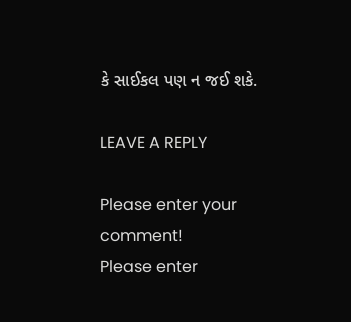કે સાઈકલ પણ ન જઈ શકે.

LEAVE A REPLY

Please enter your comment!
Please enter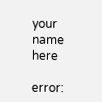your name here

error: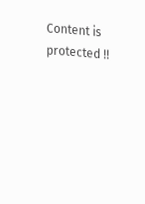Content is protected !!